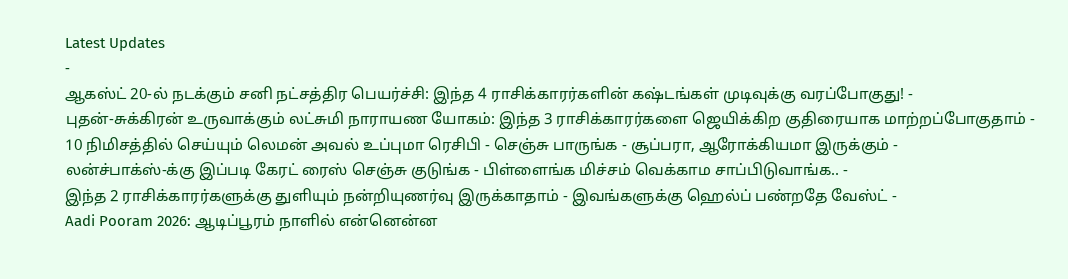Latest Updates
-
ஆகஸ்ட் 20-ல் நடக்கும் சனி நட்சத்திர பெயர்ச்சி: இந்த 4 ராசிக்காரர்களின் கஷ்டங்கள் முடிவுக்கு வரப்போகுது! -
புதன்-சுக்கிரன் உருவாக்கும் லட்சுமி நாராயண யோகம்: இந்த 3 ராசிக்காரர்களை ஜெயிக்கிற குதிரையாக மாற்றப்போகுதாம் -
10 நிமிசத்தில் செய்யும் லெமன் அவல் உப்புமா ரெசிபி - செஞ்சு பாருங்க - சூப்பரா, ஆரோக்கியமா இருக்கும் -
லன்ச்பாக்ஸ்-க்கு இப்படி கேரட் ரைஸ் செஞ்சு குடுங்க - பிள்ளைங்க மிச்சம் வெக்காம சாப்பிடுவாங்க.. -
இந்த 2 ராசிக்காரர்களுக்கு துளியும் நன்றியுணர்வு இருக்காதாம் - இவங்களுக்கு ஹெல்ப் பண்றதே வேஸ்ட் -
Aadi Pooram 2026: ஆடிப்பூரம் நாளில் என்னென்ன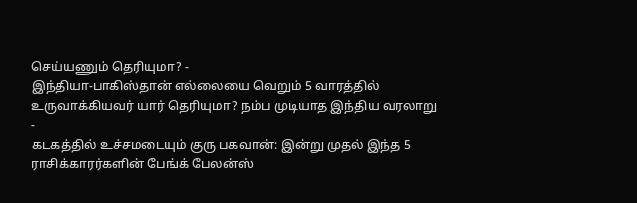செய்யணும் தெரியுமா? -
இந்தியா-பாகிஸ்தான் எல்லையை வெறும் 5 வாரத்தில் உருவாக்கியவர் யார் தெரியுமா? நம்ப முடியாத இந்திய வரலாறு -
கடகத்தில் உச்சமடையும் குரு பகவான்: இன்று முதல் இந்த 5 ராசிக்காரர்களின் பேங்க் பேலன்ஸ்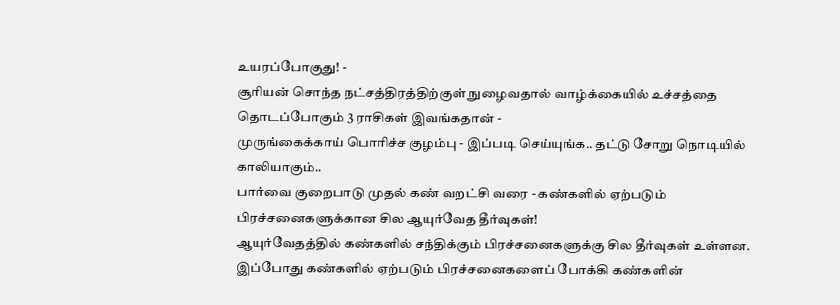உயரப்போகுது! -
சூரியன் சொந்த நட்சத்திரத்திற்குள் நுழைவதால் வாழ்க்கையில் உச்சத்தை தொடப்போகும் 3 ராசிகள் இவங்கதான் -
முருங்கைக்காய் பொரிச்ச குழம்பு - இப்படி செய்யுங்க.. தட்டு சோறு நொடியில் காலியாகும்..
பார்வை குறைபாடு முதல் கண் வறட்சி வரை - கண்களில் ஏற்படும் பிரச்சனைகளுக்கான சில ஆயுர்வேத தீர்வுகள்!
ஆயுர்வேதத்தில் கண்களில் சந்திக்கும் பிரச்சனைகளுக்கு சில தீர்வுகள் உள்ளன. இப்போது கண்களில் ஏற்படும் பிரச்சனைகளைப் போக்கி கண்களின்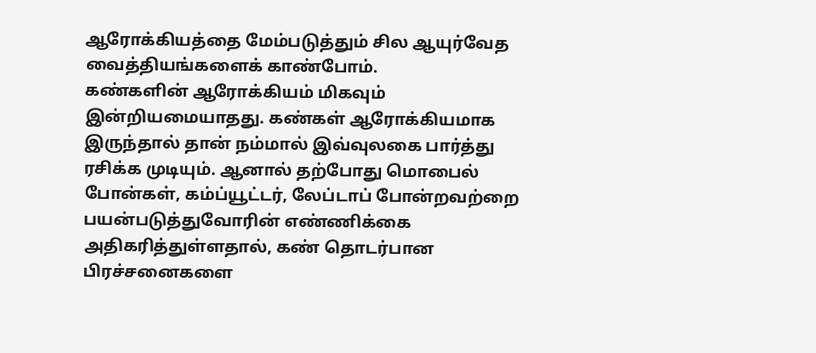ஆரோக்கியத்தை மேம்படுத்தும் சில ஆயுர்வேத வைத்தியங்களைக் காண்போம்.
கண்களின் ஆரோக்கியம் மிகவும் இன்றியமையாதது. கண்கள் ஆரோக்கியமாக இருந்தால் தான் நம்மால் இவ்வுலகை பார்த்து ரசிக்க முடியும். ஆனால் தற்போது மொபைல் போன்கள், கம்ப்யூட்டர், லேப்டாப் போன்றவற்றை பயன்படுத்துவோரின் எண்ணிக்கை அதிகரித்துள்ளதால், கண் தொடர்பான பிரச்சனைகளை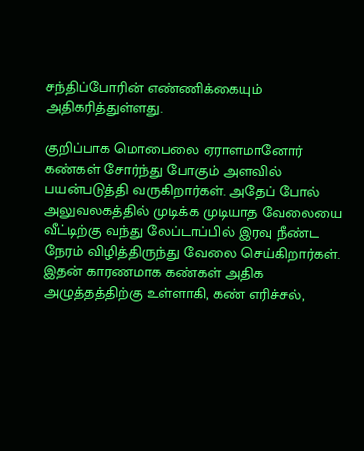சந்திப்போரின் எண்ணிக்கையும் அதிகரித்துள்ளது.

குறிப்பாக மொபைலை ஏராளமானோர் கண்கள் சோர்ந்து போகும் அளவில் பயன்படுத்தி வருகிறார்கள். அதேப் போல் அலுவலகத்தில் முடிக்க முடியாத வேலையை வீட்டிற்கு வந்து லேப்டாப்பில் இரவு நீண்ட நேரம் விழித்திருந்து வேலை செய்கிறார்கள். இதன் காரணமாக கண்கள் அதிக அழுத்தத்திற்கு உள்ளாகி, கண் எரிச்சல்,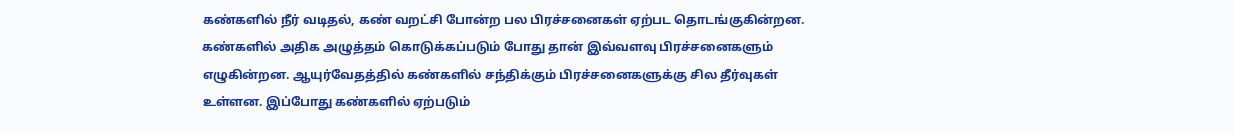கண்களில் நீர் வடிதல், கண் வறட்சி போன்ற பல பிரச்சனைகள் ஏற்பட தொடங்குகின்றன.
கண்களில் அதிக அழுத்தம் கொடுக்கப்படும் போது தான் இவ்வளவு பிரச்சனைகளும் எழுகின்றன. ஆயுர்வேதத்தில் கண்களில் சந்திக்கும் பிரச்சனைகளுக்கு சில தீர்வுகள் உள்ளன. இப்போது கண்களில் ஏற்படும்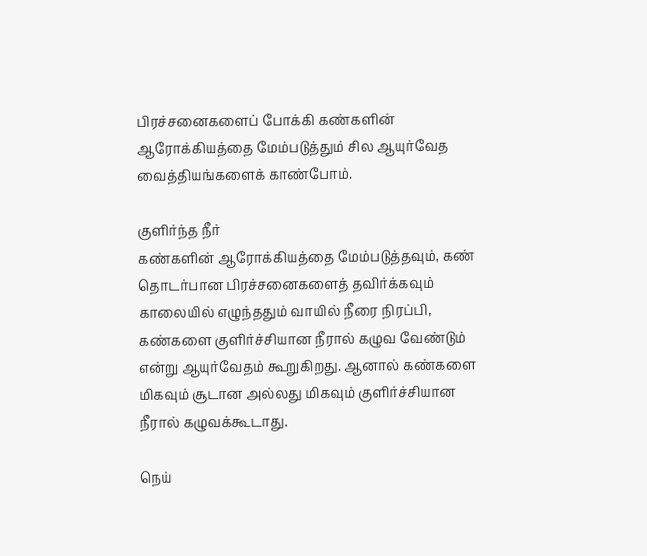பிரச்சனைகளைப் போக்கி கண்களின் ஆரோக்கியத்தை மேம்படுத்தும் சில ஆயுர்வேத வைத்தியங்களைக் காண்போம்.

குளிர்ந்த நீர்
கண்களின் ஆரோக்கியத்தை மேம்படுத்தவும், கண் தொடர்பான பிரச்சனைகளைத் தவிர்க்கவும் காலையில் எழுந்ததும் வாயில் நீரை நிரப்பி, கண்களை குளிர்ச்சியான நீரால் கழுவ வேண்டும் என்று ஆயுர்வேதம் கூறுகிறது. ஆனால் கண்களை மிகவும் சூடான அல்லது மிகவும் குளிர்ச்சியான நீரால் கழுவக்கூடாது.

நெய்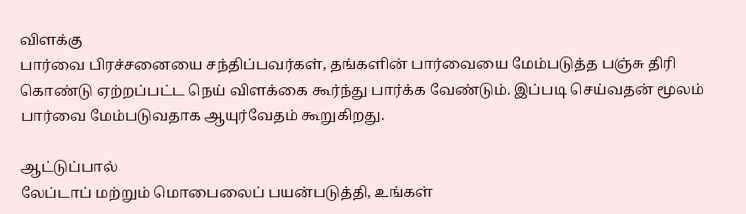விளக்கு
பார்வை பிரச்சனையை சந்திப்பவர்கள், தங்களின் பார்வையை மேம்படுத்த பஞ்சு திரி கொண்டு ஏற்றப்பட்ட நெய் விளக்கை கூர்ந்து பார்க்க வேண்டும். இப்படி செய்வதன் மூலம் பார்வை மேம்படுவதாக ஆயுர்வேதம் கூறுகிறது.

ஆட்டுப்பால்
லேப்டாப் மற்றும் மொபைலைப் பயன்படுத்தி, உங்கள்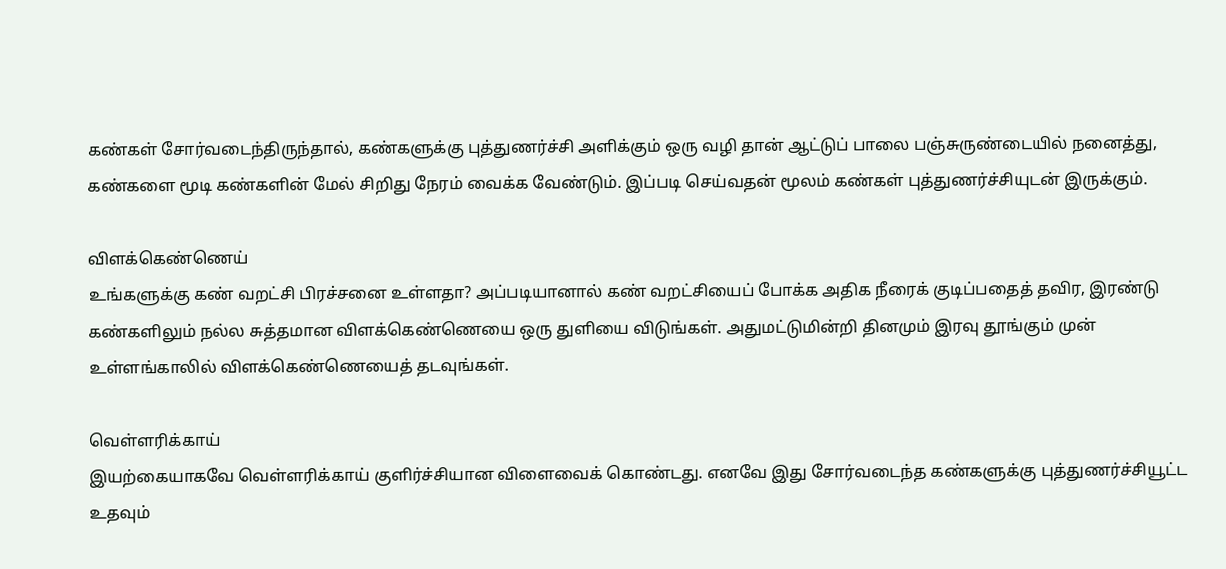கண்கள் சோர்வடைந்திருந்தால், கண்களுக்கு புத்துணர்ச்சி அளிக்கும் ஒரு வழி தான் ஆட்டுப் பாலை பஞ்சுருண்டையில் நனைத்து, கண்களை மூடி கண்களின் மேல் சிறிது நேரம் வைக்க வேண்டும். இப்படி செய்வதன் மூலம் கண்கள் புத்துணர்ச்சியுடன் இருக்கும்.

விளக்கெண்ணெய்
உங்களுக்கு கண் வறட்சி பிரச்சனை உள்ளதா? அப்படியானால் கண் வறட்சியைப் போக்க அதிக நீரைக் குடிப்பதைத் தவிர, இரண்டு கண்களிலும் நல்ல சுத்தமான விளக்கெண்ணெயை ஒரு துளியை விடுங்கள். அதுமட்டுமின்றி தினமும் இரவு தூங்கும் முன் உள்ளங்காலில் விளக்கெண்ணெயைத் தடவுங்கள்.

வெள்ளரிக்காய்
இயற்கையாகவே வெள்ளரிக்காய் குளிர்ச்சியான விளைவைக் கொண்டது. எனவே இது சோர்வடைந்த கண்களுக்கு புத்துணர்ச்சியூட்ட உதவும்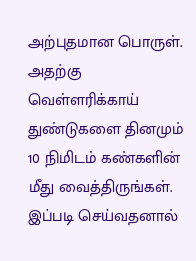அற்புதமான பொருள். அதற்கு வெள்ளரிக்காய் துண்டுகளை தினமும் 10 நிமிடம் கண்களின் மீது வைத்திருங்கள். இப்படி செய்வதனால்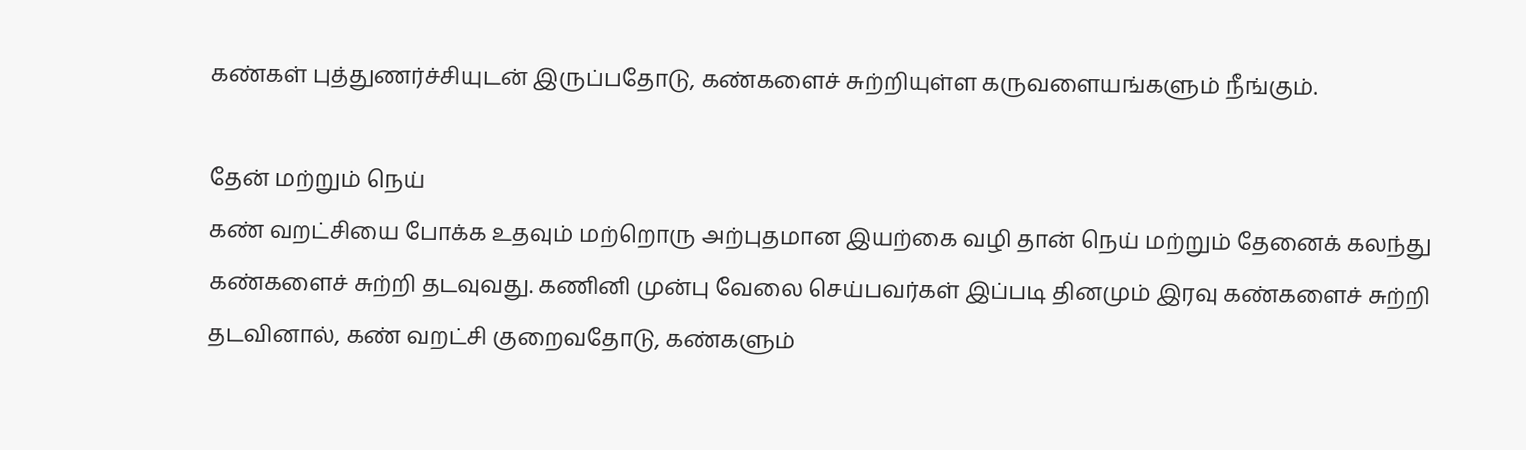கண்கள் புத்துணர்ச்சியுடன் இருப்பதோடு, கண்களைச் சுற்றியுள்ள கருவளையங்களும் நீங்கும்.

தேன் மற்றும் நெய்
கண் வறட்சியை போக்க உதவும் மற்றொரு அற்புதமான இயற்கை வழி தான் நெய் மற்றும் தேனைக் கலந்து கண்களைச் சுற்றி தடவுவது. கணினி முன்பு வேலை செய்பவர்கள் இப்படி தினமும் இரவு கண்களைச் சுற்றி தடவினால், கண் வறட்சி குறைவதோடு, கண்களும்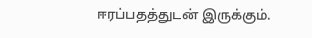ஈரப்பதத்துடன் இருக்கும்.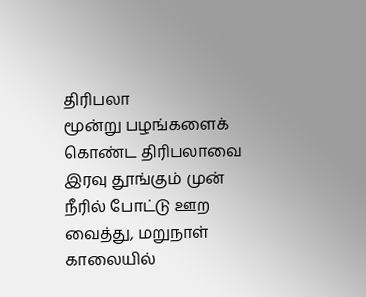திரிபலா
மூன்று பழங்களைக் கொண்ட திரிபலாவை இரவு தூங்கும் முன் நீரில் போட்டு ஊற வைத்து, மறுநாள் காலையில்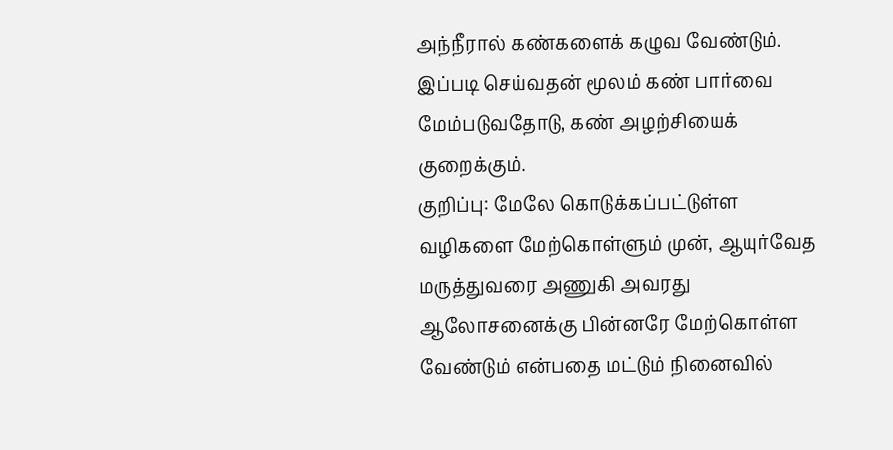அந்நீரால் கண்களைக் கழுவ வேண்டும். இப்படி செய்வதன் மூலம் கண் பார்வை மேம்படுவதோடு, கண் அழற்சியைக் குறைக்கும்.
குறிப்பு: மேலே கொடுக்கப்பட்டுள்ள வழிகளை மேற்கொள்ளும் முன், ஆயுர்வேத மருத்துவரை அணுகி அவரது ஆலோசனைக்கு பின்னரே மேற்கொள்ள வேண்டும் என்பதை மட்டும் நினைவில்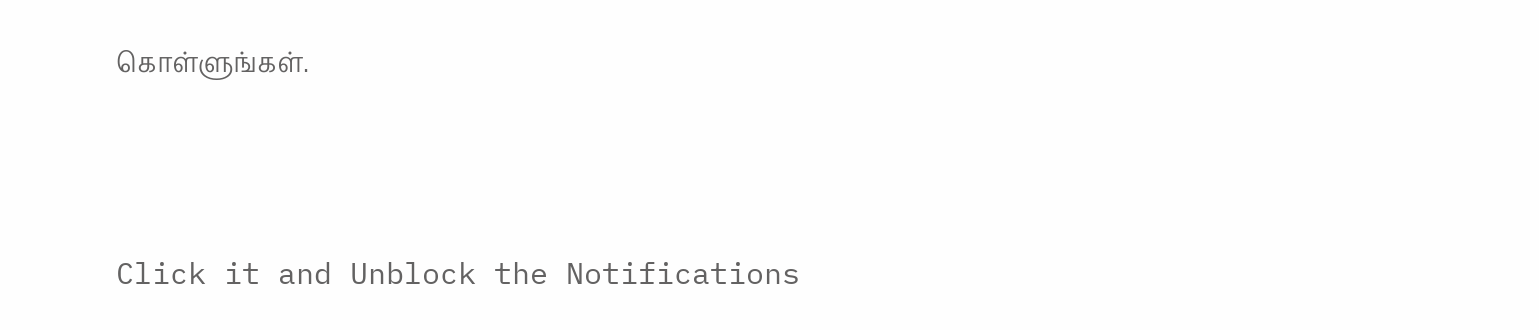கொள்ளுங்கள்.



Click it and Unblock the Notifications